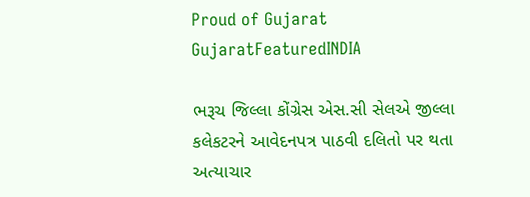Proud of Gujarat
GujaratFeaturedINDIA

ભરૂચ જિલ્લા કોંગ્રેસ એસ.સી સેલએ જીલ્લા કલેકટરને આવેદનપત્ર પાઠવી દલિતો પર થતા અત્યાચાર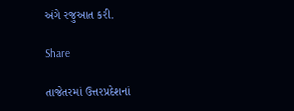અંગે રજુઆત કરી.

Share

તાજેતરમાં ઉત્તરપ્રદેશનાં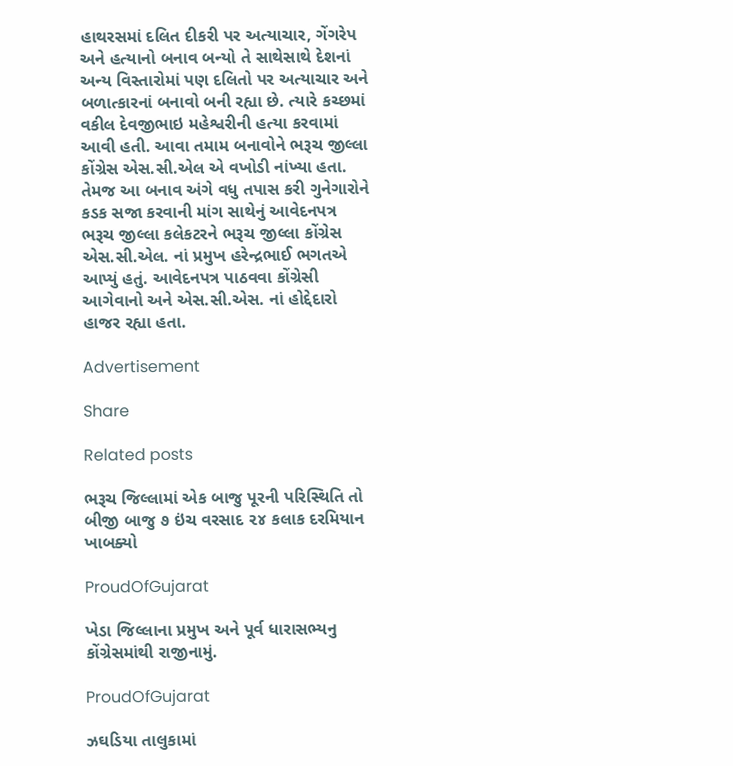હાથરસમાં દલિત દીકરી પર અત્યાચાર, ગેંગરેપ અને હત્યાનો બનાવ બન્યો તે સાથેસાથે દેશનાં અન્ય વિસ્તારોમાં પણ દલિતો પર અત્યાચાર અને બળાત્કારનાં બનાવો બની રહ્યા છે. ત્યારે કચ્છમાં વકીલ દેવજીભાઇ મહેશ્વરીની હત્યા કરવામાં આવી હતી. આવા તમામ બનાવોને ભરૂચ જીલ્લા કોંગ્રેસ એસ.સી.એલ એ વખોડી નાંખ્યા હતા. તેમજ આ બનાવ અંગે વધુ તપાસ કરી ગુનેગારોને કડક સજા કરવાની માંગ સાથેનું આવેદનપત્ર ભરૂચ જીલ્લા કલેકટરને ભરૂચ જીલ્લા કોંગ્રેસ એસ.સી.એલ. નાં પ્રમુખ હરેન્દ્રભાઈ ભગતએ આપ્યું હતું. આવેદનપત્ર પાઠવવા કોંગ્રેસી આગેવાનો અને એસ.સી.એસ. નાં હોદ્દેદારો હાજર રહ્યા હતા.

Advertisement

Share

Related posts

ભરૂચ જિલ્લામાં એક બાજુ પૂરની પરિસ્થિતિ તો બીજી બાજુ ૭ ઇંચ વરસાદ ૨૪ કલાક દરમિયાન ખાબક્યો

ProudOfGujarat

ખેડા જિલ્લાના પ્રમુખ અને પૂર્વ ધારાસભ્યનુ કોંગ્રેસમાંથી રાજીનામું.

ProudOfGujarat

ઝઘડિયા તાલુકામાં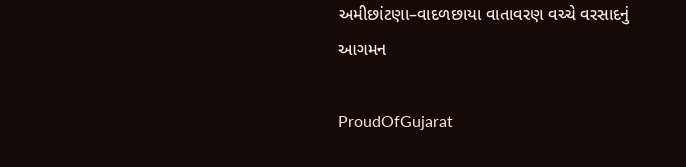અમીછાંટણા–વાદળછાયા વાતાવરણ વચ્ચે વરસાદનું આગમન

ProudOfGujarat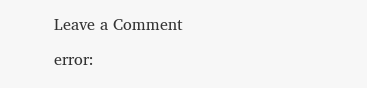Leave a Comment

error: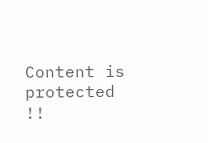Content is protected !!